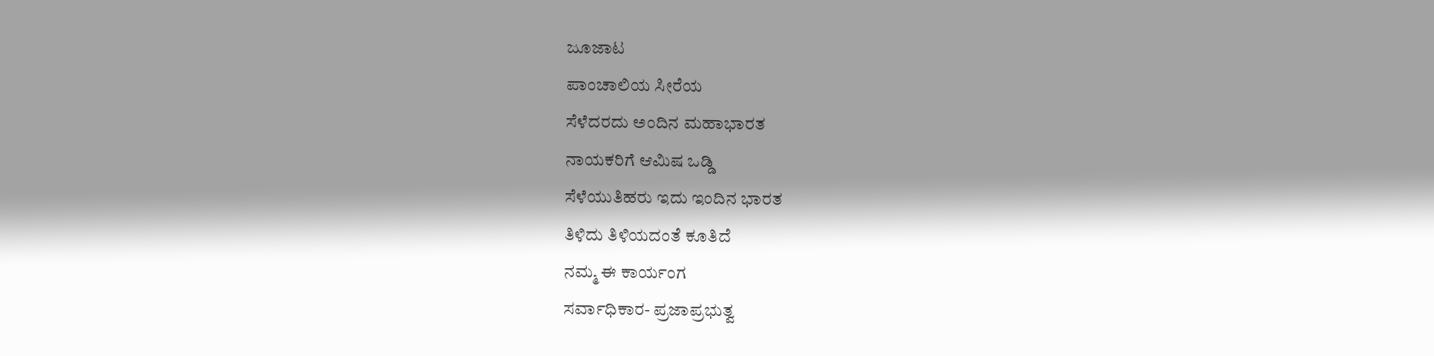ಜೂಜಾಟ
ಪಾಂಚಾಲಿಯ ಸೀರೆಯ
ಸೆಳೆದರದು ಅಂದಿನ ಮಹಾಭಾರತ
ನಾಯಕರಿಗೆ ಆಮಿಷ ಒಡ್ಡಿ
ಸೆಳೆಯುತಿಹರು ಇದು ಇಂದಿನ ಭಾರತ
ತಿಳಿದು ತಿಳಿಯದಂತೆ ಕೂತಿದೆ
ನಮ್ಮ ಈ ಕಾರ್ಯಂಗ
ಸರ್ವಾಧಿಕಾರ- ಪ್ರಜಾಪ್ರಭುತ್ವ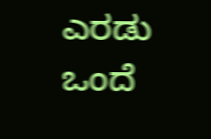ಎರಡು ಒಂದೆ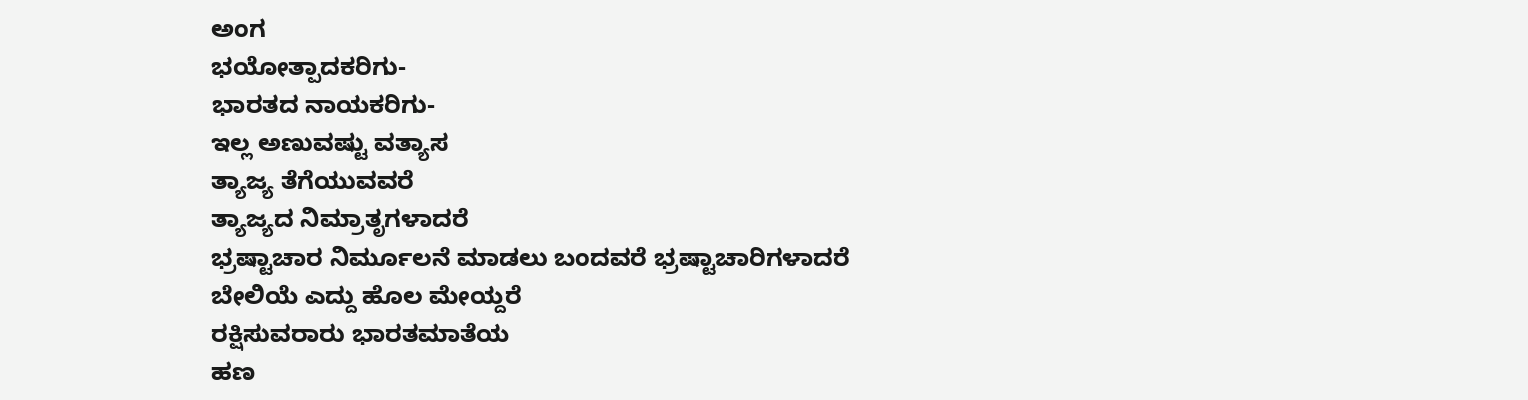ಅಂಗ
ಭಯೋತ್ಪಾದಕರಿಗು-
ಭಾರತದ ನಾಯಕರಿಗು-
ಇಲ್ಲ ಅಣುವಷ್ಟು ವತ್ಯಾಸ
ತ್ಯಾಜ್ಯ ತೆಗೆಯುವವರೆ
ತ್ಯಾಜ್ಯದ ನಿಮ್ರಾತೃಗಳಾದರೆ
ಭ್ರಷ್ಟಾಚಾರ ನಿರ್ಮೂಲನೆ ಮಾಡಲು ಬಂದವರೆ ಭ್ರಷ್ಟಾಚಾರಿಗಳಾದರೆ
ಬೇಲಿಯೆ ಎದ್ದು ಹೊಲ ಮೇಯ್ದರೆ
ರಕ್ಷಿಸುವರಾರು ಭಾರತಮಾತೆಯ
ಹಣ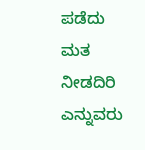ಪಡೆದು ಮತ ನೀಡದಿರಿ
ಎನ್ನುವರು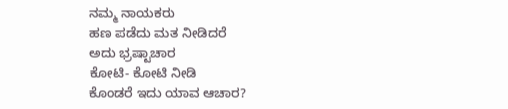ನಮ್ಮ ನಾಯಕರು
ಹಣ ಪಡೆದು ಮತ ನೀಡಿದರೆ
ಅದು ಭ್ರಷ್ಟಾಚಾರ
ಕೋಟಿ- ಕೋಟಿ ನೀಡಿ
ಕೊಂಡರೆ ಇದು ಯಾವ ಆಚಾರ?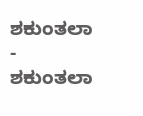ಶಕುಂತಲಾ
- ಶಕುಂತಲಾ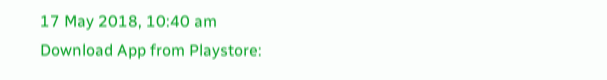17 May 2018, 10:40 am
Download App from Playstore: